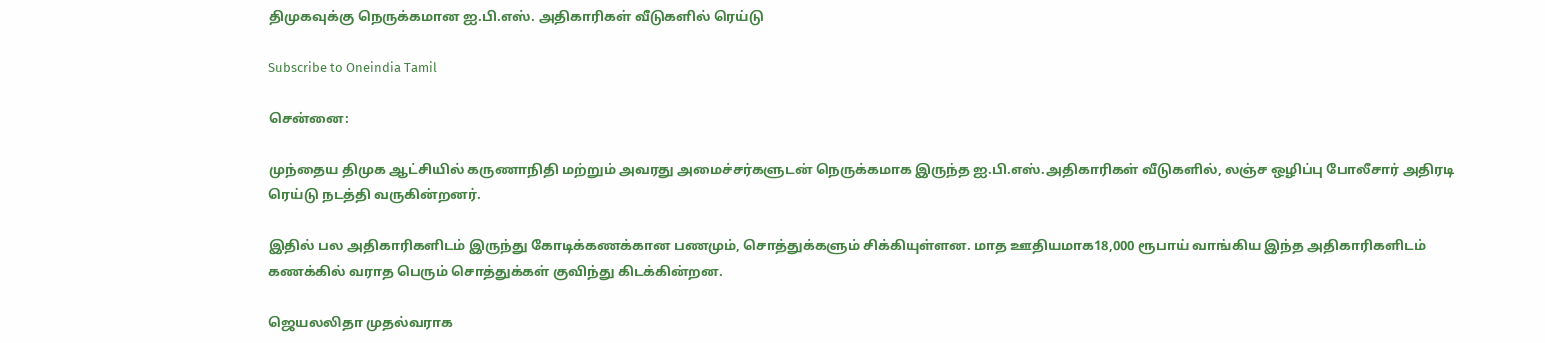திமுகவுக்கு நெருக்கமான ஐ.பி.எஸ். அதிகாரிகள் வீடுகளில் ரெய்டு

Subscribe to Oneindia Tamil

சென்னை:

முந்தைய திமுக ஆட்சியில் கருணாநிதி மற்றும் அவரது அமைச்சர்களுடன் நெருக்கமாக இருந்த ஐ.பி.எஸ்.அதிகாரிகள் வீடுகளில், லஞ்ச ஒழிப்பு போலீசார் அதிரடி ரெய்டு நடத்தி வருகின்றனர்.

இதில் பல அதிகாரிகளிடம் இருந்து கோடிக்கணக்கான பணமும், சொத்துக்களும் சிக்கியுள்ளன. மாத ஊதியமாக18,000 ரூபாய் வாங்கிய இந்த அதிகாரிகளிடம் கணக்கில் வராத பெரும் சொத்துக்கள் குவிந்து கிடக்கின்றன.

ஜெயலலிதா முதல்வராக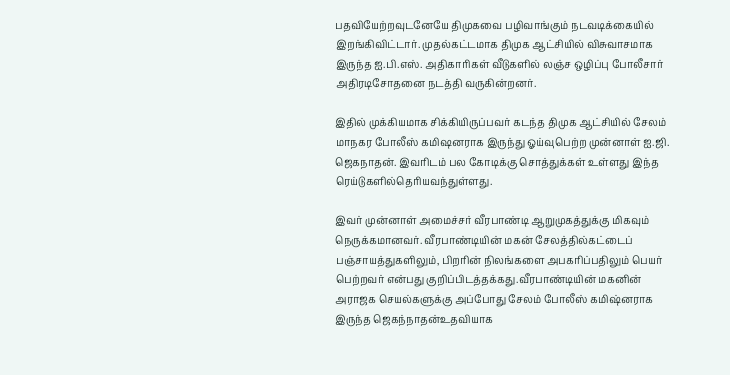பதவியேற்றவுடனேயே திமுகவை பழிவாங்கும் நடவடிக்கையில் இறங்கிவிட்டார். முதல்கட்டமாக திமுக ஆட்சியில் விசுவாசமாக இருந்த ஐ.பி.எஸ். அதிகாரிகள் வீடுகளில் லஞ்ச ஒழிப்பு போலீசார் அதிரடிசோதனை நடத்தி வருகின்றனர்.

இதில் முக்கியமாக சிக்கியிருப்பவர் கடந்த திமுக ஆட்சியில் சேலம் மாநகர போலீஸ் கமிஷனராக இருந்து ஓய்வுபெற்ற முன்னாள் ஐ.ஜி. ஜெகநாதன். இவரிடம் பல கோடிக்கு சொத்துக்கள் உள்ளது இந்த ரெய்டுகளில்தெரியவந்துள்ளது.

இவர் முன்னாள் அமைச்சர் வீரபாண்டி ஆறுமுகத்துக்கு மிகவும் நெருக்கமானவர். வீரபாண்டியின் மகன் சேலத்தில்கட்டைப் பஞ்சாயத்துகளிலும், பிறரின் நிலங்களை அபகரிப்பதிலும் பெயர் பெற்றவர் என்பது குறிப்பிடத்தக்கது.வீரபாண்டியின் மகனின் அராஜக செயல்களுக்கு அப்போது சேலம் போலீஸ் கமிஷ்னராக இருந்த ஜெகந்நாதன்உதவியாக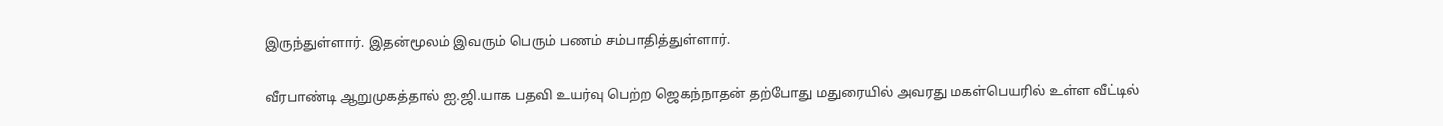இருந்துள்ளார். இதன்மூலம் இவரும் பெரும் பணம் சம்பாதித்துள்ளார்.

வீரபாண்டி ஆறுமுகத்தால் ஐ.ஜி.யாக பதவி உயர்வு பெற்ற ஜெகந்நாதன் தற்போது மதுரையில் அவரது மகள்பெயரில் உள்ள வீட்டில்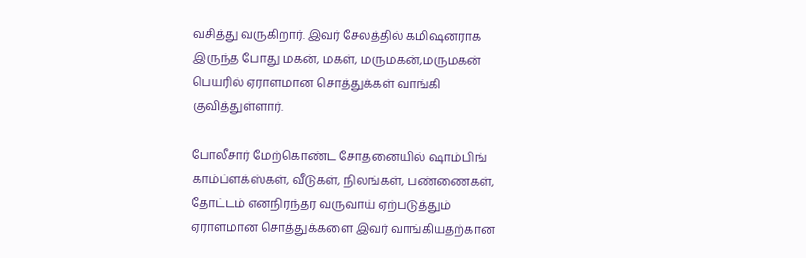வசித்து வருகிறார். இவர் சேலத்தில் கமிஷனராக இருந்த போது மகன், மகள், மருமகன்,மருமகன் பெயரில் ஏராளமான சொத்துக்கள் வாங்கி குவித்துள்ளார்.

போலீசார் மேற்கொண்ட சோதனையில் ஷாம்பிங் காம்ப்ளக்ஸ்கள், வீடுகள், நிலங்கள், பண்ணைகள், தோட்டம் எனநிரந்தர வருவாய் ஏற்படுத்தும் ஏராளமான சொத்துக்களை இவர் வாங்கியதற்கான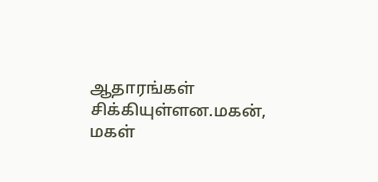ஆதாரங்கள் சிக்கியுள்ளன.மகன், மகள்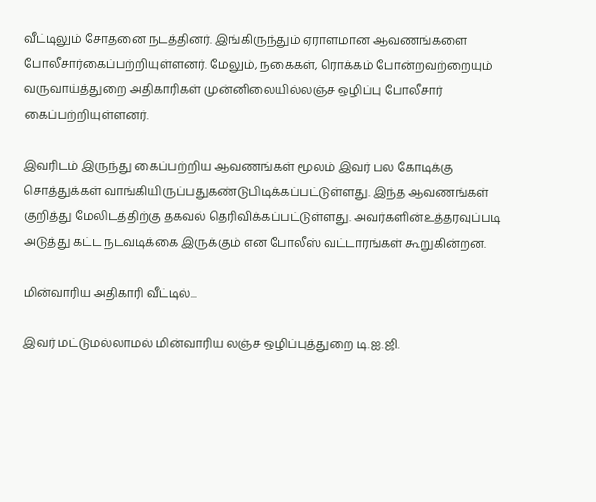வீட்டிலும் சோதனை நடத்தினர். இங்கிருந்தும் ஏராளமான ஆவணங்களை போலீசார்கைப்பற்றியுள்ளனர். மேலும், நகைகள், ரொக்கம் போன்றவற்றையும் வருவாய்த்துறை அதிகாரிகள் முன்னிலையில்லஞ்ச ஒழிப்பு போலீசார் கைப்பற்றியுள்ளனர்.

இவரிடம் இருந்து கைப்பற்றிய ஆவணங்கள் மூலம் இவர் பல கோடிக்கு சொத்துக்கள் வாங்கியிருப்பதுகண்டுபிடிக்கப்பட்டுள்ளது. இந்த ஆவணங்கள் குறித்து மேலிடத்திற்கு தகவல் தெரிவிக்கப்பட்டுள்ளது. அவர்களின்உத்தரவுப்படி அடுத்து கட்ட நடவடிக்கை இருக்கும் என போலீஸ் வட்டாரங்கள் கூறுகின்றன.

மின்வாரிய அதிகாரி வீட்டில்...

இவர் மட்டுமல்லாமல் மின்வாரிய லஞ்ச ஒழிப்புத்துறை டி.ஐ.ஜி.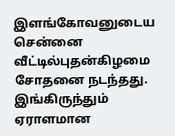இளங்கோவனுடைய சென்னை வீட்டில்புதன்கிழமை சோதனை நடந்தது. இங்கிருந்தும் ஏராளமான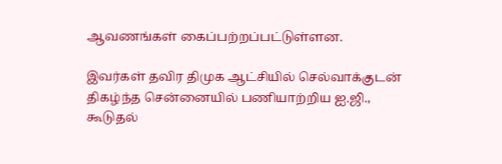ஆவணங்கள் கைப்பற்றப்பட்டுள்ளன.

இவர்கள் தவிர திமுக ஆட்சியில் செல்வாக்குடன் திகழ்ந்த சென்னையில் பணியாற்றிய ஐ.ஜி., கூடுதல்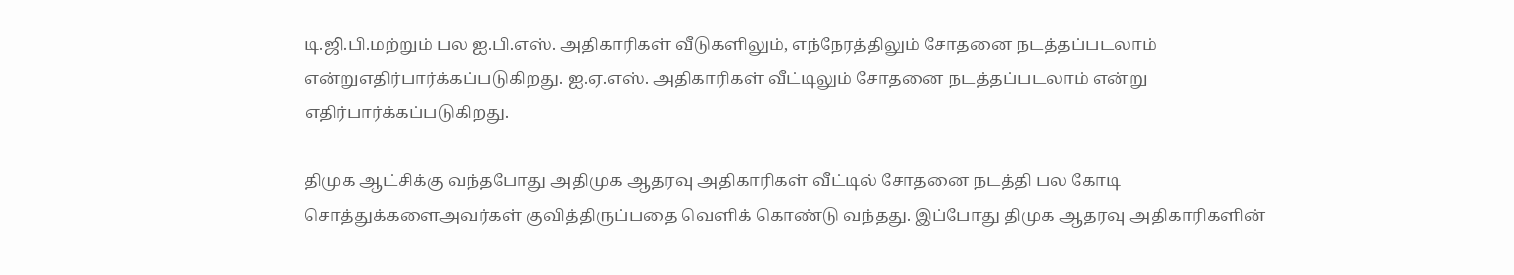டி.ஜி.பி.மற்றும் பல ஐ.பி.எஸ். அதிகாரிகள் வீடுகளிலும், எந்நேரத்திலும் சோதனை நடத்தப்படலாம் என்றுஎதிர்பார்க்கப்படுகிறது. ஐ.ஏ.எஸ். அதிகாரிகள் வீட்டிலும் சோதனை நடத்தப்படலாம் என்று எதிர்பார்க்கப்படுகிறது.

திமுக ஆட்சிக்கு வந்தபோது அதிமுக ஆதரவு அதிகாரிகள் வீட்டில் சோதனை நடத்தி பல கோடி சொத்துக்களைஅவர்கள் குவித்திருப்பதை வெளிக் கொண்டு வந்தது. இப்போது திமுக ஆதரவு அதிகாரிகளின்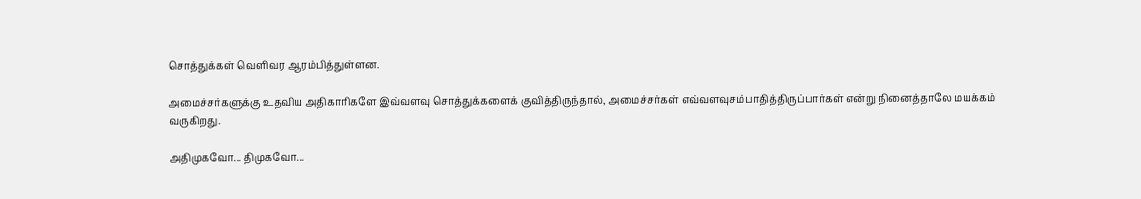சொத்துக்கள் வெளிவர ஆரம்பித்துள்ளன.

அமைச்சர்களுக்கு உதவிய அதிகாரிகளே இவ்வளவு சொத்துக்களைக் குவித்திருந்தால், அமைச்சர்கள் எவ்வளவுசம்பாதித்திருப்பார்கள் என்று நினைத்தாலே மயக்கம் வருகிறது.

அதிமுகவோ... திமுகவோ...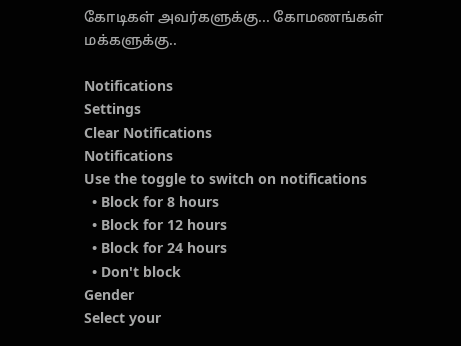கோடிகள் அவர்களுக்கு... கோமணங்கள் மக்களுக்கு..

Notifications
Settings
Clear Notifications
Notifications
Use the toggle to switch on notifications
  • Block for 8 hours
  • Block for 12 hours
  • Block for 24 hours
  • Don't block
Gender
Select your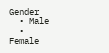Gender
  • Male
  • Female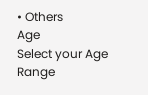• Others
Age
Select your Age Range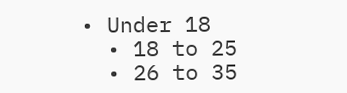• Under 18
  • 18 to 25
  • 26 to 35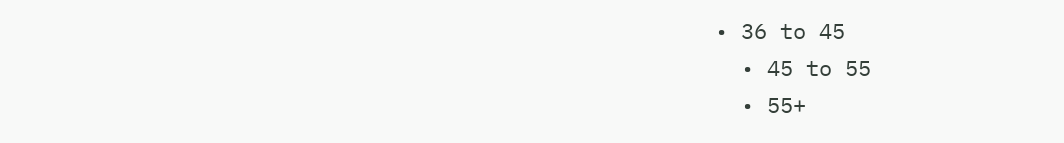• 36 to 45
  • 45 to 55
  • 55+